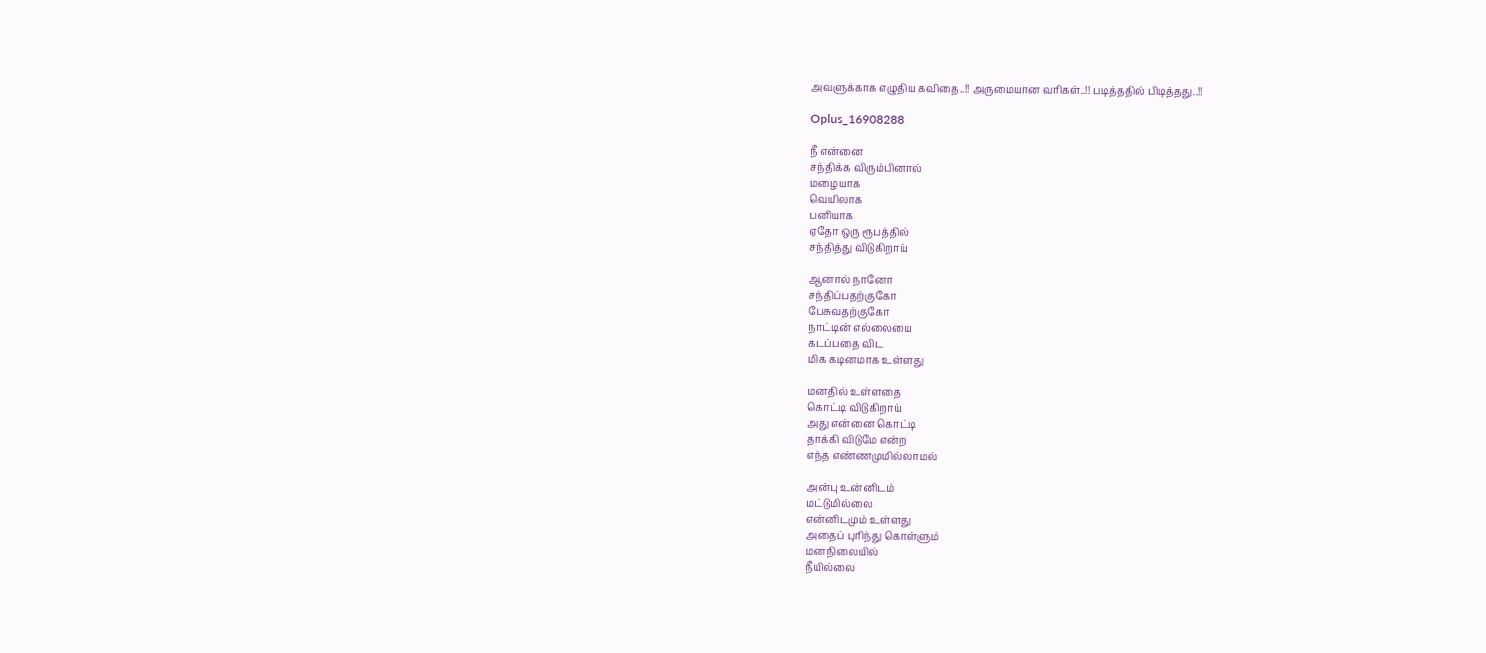அவளுக்காக எழுதிய கவிதை..!! அருமையான வரிகள்..!! படித்ததில் பிடித்தது..!!

Oplus_16908288

நீ என்னை
சந்திக்க விரும்பினால்
மழையாக
வெயிலாக
பனியாக
ஏதோ ஒரு ரூபத்தில்
சந்தித்து விடுகிறாய்

ஆனால் நானோ
சந்திப்பதற்குகோ
பேசுவதற்குகோ
நாட்டின் எல்லையை
கடப்பதை விட
மிக கடினமாக உள்ளது

மனதில் உள்ளதை
கொட்டி விடுகிறாய்
அது என்னை கொட்டி
தாக்கி விடுமே என்ற
எந்த எண்ணமுமில்லாமல்

அன்பு உன்னிடம்
மட்டுமில்லை
என்னிடமும் உள்ளது
அதைப் புரிந்து கொள்ளும்
மனநிலையில்
நீயில்லை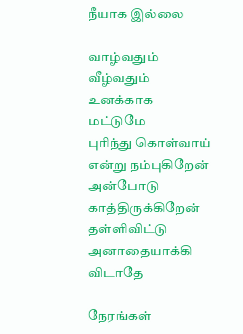நீயாக இல்லை

வாழ்வதும் வீழ்வதும்
உனக்காக மட்டுமே
புரிந்து கொள்வாய்
என்று நம்புகிறேன்
அன்போடு காத்திருக்கிறேன்
தள்ளிவிட்டு அனாதையாக்கி விடாதே

நேரங்கள்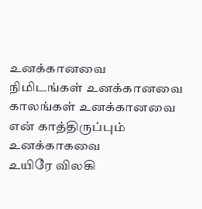உனக்கானவை
நிமிடங்கள் உனக்கானவை
காலங்கள் உனக்கானவை
என் காத்திருப்பும் உனக்காகவை
உயிரே விலகி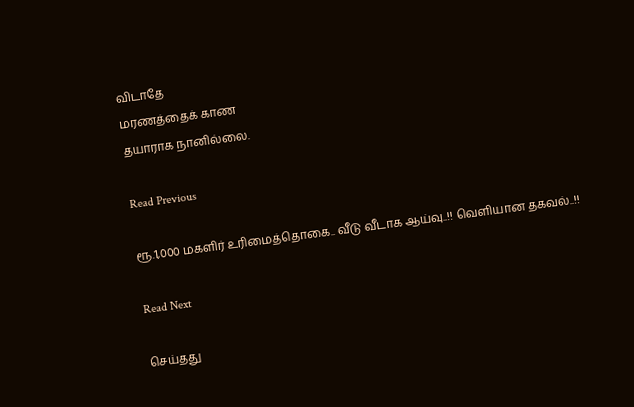விடாதே
மரணத்தைக் காண
தயாராக நானில்லை.

Read Previous

ரூ.1,000 மகளிர் உரிமைத்தொகை.. வீடு வீடாக ஆய்வு..!! வெளியான தகவல்..!!

Read Next

செய்தது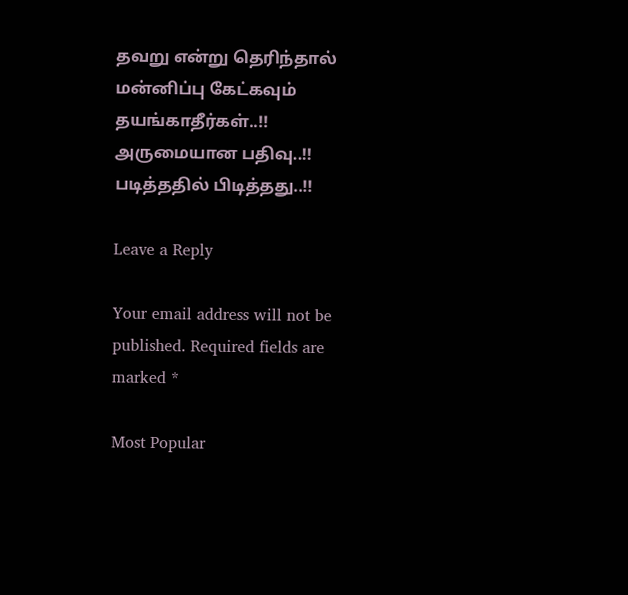தவறு என்று தெரிந்தால் மன்னிப்பு கேட்கவும் தயங்காதீர்கள்..!! அருமையான பதிவு..!! படித்ததில் பிடித்தது..!!

Leave a Reply

Your email address will not be published. Required fields are marked *

Most Popular